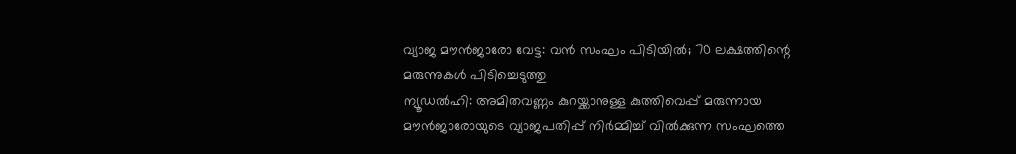വ്യാജ മൗൻജാരോ വേട്ട: വൻ സംഘം പിടിയിൽ; 70 ലക്ഷത്തിന്റെ മരുന്നുകൾ പിടിച്ചെടുത്തു
ന്യൂഡൽഹി: അമിതവണ്ണം കുറയ്ക്കാനുള്ള കുത്തിവെപ്പ് മരുന്നായ മൗൻജാരോയുടെ വ്യാജപതിപ്പ് നിർമ്മിച്ച് വിൽക്കുന്ന സംഘത്തെ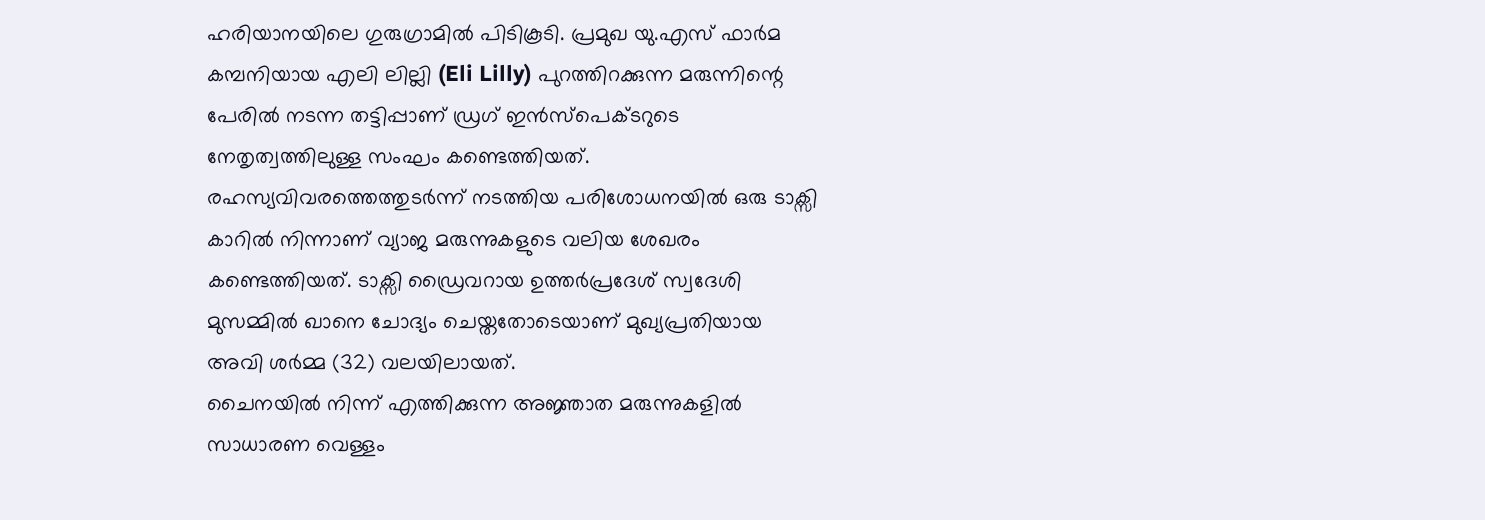ഹരിയാനയിലെ ഗുരുഗ്രാമിൽ പിടികൂടി. പ്രമുഖ യു.എസ് ഫാർമ കമ്പനിയായ എലി ലില്ലി (Eli Lilly) പുറത്തിറക്കുന്ന മരുന്നിന്റെ പേരിൽ നടന്ന തട്ടിപ്പാണ് ഡ്രഗ് ഇൻസ്പെക്ടറുടെ നേതൃത്വത്തിലുള്ള സംഘം കണ്ടെത്തിയത്.
രഹസ്യവിവരത്തെത്തുടർന്ന് നടത്തിയ പരിശോധനയിൽ ഒരു ടാക്സി കാറിൽ നിന്നാണ് വ്യാജ മരുന്നുകളുടെ വലിയ ശേഖരം കണ്ടെത്തിയത്. ടാക്സി ഡ്രൈവറായ ഉത്തർപ്രദേശ് സ്വദേശി മുസമ്മിൽ ഖാനെ ചോദ്യം ചെയ്തതോടെയാണ് മുഖ്യപ്രതിയായ അവി ശർമ്മ (32) വലയിലായത്.
ചൈനയിൽ നിന്ന് എത്തിക്കുന്ന അജ്ഞാത മരുന്നുകളിൽ സാധാരണ വെള്ളം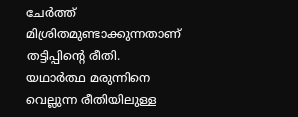ചേർത്ത് മിശ്രിതമുണ്ടാക്കുന്നതാണ് തട്ടിപ്പിന്റെ രീതി.
യഥാർത്ഥ മരുന്നിനെ വെല്ലുന്ന രീതിയിലുള്ള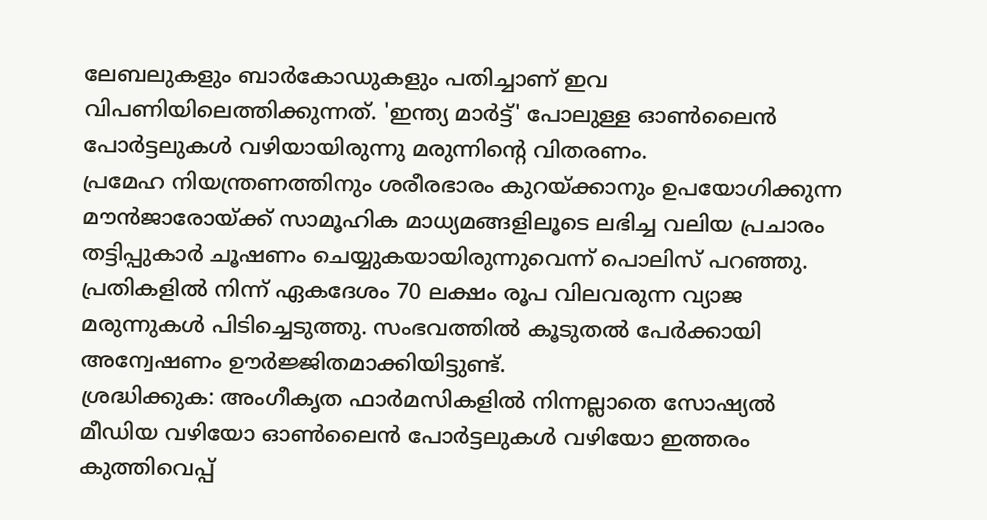ലേബലുകളും ബാർകോഡുകളും പതിച്ചാണ് ഇവ വിപണിയിലെത്തിക്കുന്നത്. 'ഇന്ത്യ മാർട്ട്' പോലുള്ള ഓൺലൈൻ പോർട്ടലുകൾ വഴിയായിരുന്നു മരുന്നിന്റെ വിതരണം.
പ്രമേഹ നിയന്ത്രണത്തിനും ശരീരഭാരം കുറയ്ക്കാനും ഉപയോഗിക്കുന്ന മൗൻജാരോയ്ക്ക് സാമൂഹിക മാധ്യമങ്ങളിലൂടെ ലഭിച്ച വലിയ പ്രചാരം തട്ടിപ്പുകാർ ചൂഷണം ചെയ്യുകയായിരുന്നുവെന്ന് പൊലിസ് പറഞ്ഞു. പ്രതികളിൽ നിന്ന് ഏകദേശം 70 ലക്ഷം രൂപ വിലവരുന്ന വ്യാജ മരുന്നുകൾ പിടിച്ചെടുത്തു. സംഭവത്തിൽ കൂടുതൽ പേർക്കായി അന്വേഷണം ഊർജ്ജിതമാക്കിയിട്ടുണ്ട്.
ശ്രദ്ധിക്കുക: അംഗീകൃത ഫാർമസികളിൽ നിന്നല്ലാതെ സോഷ്യൽ മീഡിയ വഴിയോ ഓൺലൈൻ പോർട്ടലുകൾ വഴിയോ ഇത്തരം കുത്തിവെപ്പ്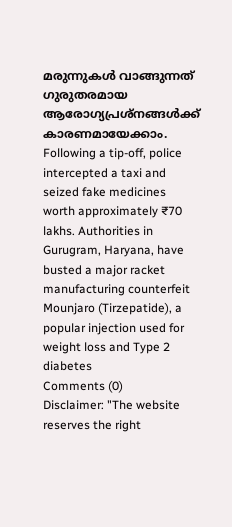മരുന്നുകൾ വാങ്ങുന്നത് ഗുരുതരമായ ആരോഗ്യപ്രശ്നങ്ങൾക്ക് കാരണമായേക്കാം.
Following a tip-off, police intercepted a taxi and seized fake medicines worth approximately ₹70 lakhs. Authorities in Gurugram, Haryana, have busted a major racket manufacturing counterfeit Mounjaro (Tirzepatide), a popular injection used for weight loss and Type 2 diabetes
Comments (0)
Disclaimer: "The website reserves the right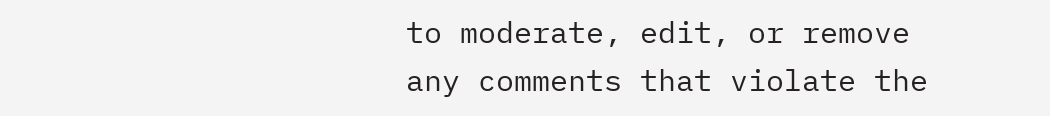to moderate, edit, or remove any comments that violate the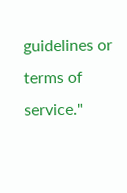guidelines or terms of service."